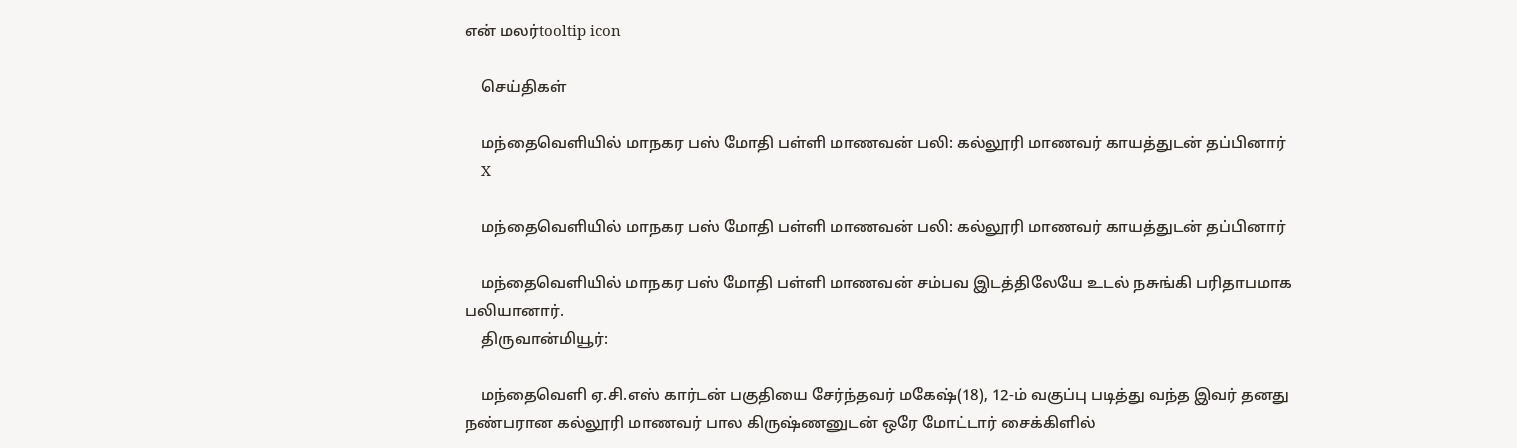என் மலர்tooltip icon

    செய்திகள்

    மந்தைவெளியில் மாநகர பஸ் மோதி பள்ளி மாணவன் பலி: கல்லூரி மாணவர் காயத்துடன் தப்பினார்
    X

    மந்தைவெளியில் மாநகர பஸ் மோதி பள்ளி மாணவன் பலி: கல்லூரி மாணவர் காயத்துடன் தப்பினார்

    மந்தைவெளியில் மாநகர பஸ் மோதி பள்ளி மாணவன் சம்பவ இடத்திலேயே உடல் நசுங்கி பரிதாபமாக பலியானார்.
    திருவான்மியூர்:

    மந்தைவெளி ஏ.சி.எஸ் கார்டன் பகுதியை சேர்ந்தவர் மகேஷ்(18), 12-ம் வகுப்பு படித்து வந்த இவர் தனது நண்பரான கல்லூரி மாணவர் பால கிருஷ்ணனுடன் ஒரே மோட்டார் சைக்கிளில்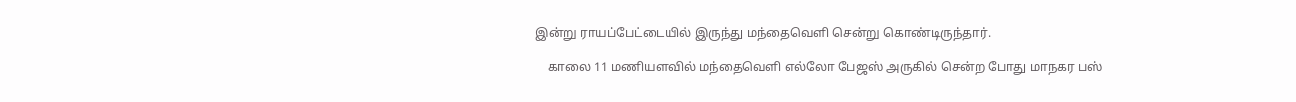இன்று ராயப்பேட்டையில் இருந்து மந்தைவெளி சென்று கொண்டிருந்தார்.

    காலை 11 மணியளவில் மந்தைவெளி எல்லோ பேஜஸ் அருகில் சென்ற போது மாநகர பஸ்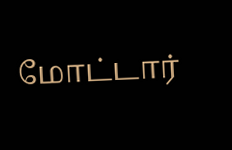மோட்டார்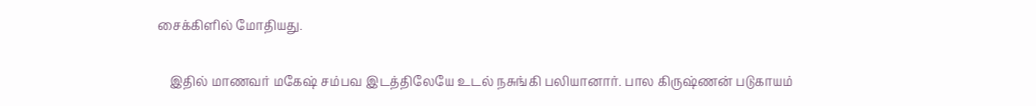சைக்கிளில் மோதியது.

    இதில் மாணவர் மகேஷ் சம்பவ இடத்திலேயே உடல் நசுங்கி பலியானார். பால கிருஷ்ணன் படுகாயம்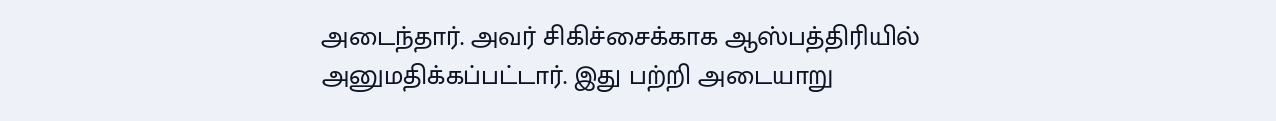அடைந்தார். அவர் சிகிச்சைக்காக ஆஸ்பத்திரியில் அனுமதிக்கப்பட்டார். இது பற்றி அடையாறு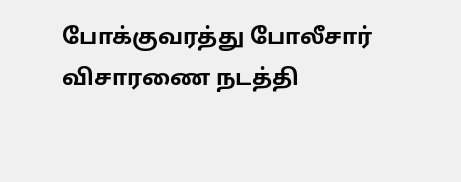போக்குவரத்து போலீசார் விசாரணை நடத்தி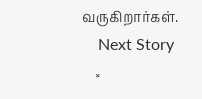வருகிறார்கள்.
    Next Story
    ×